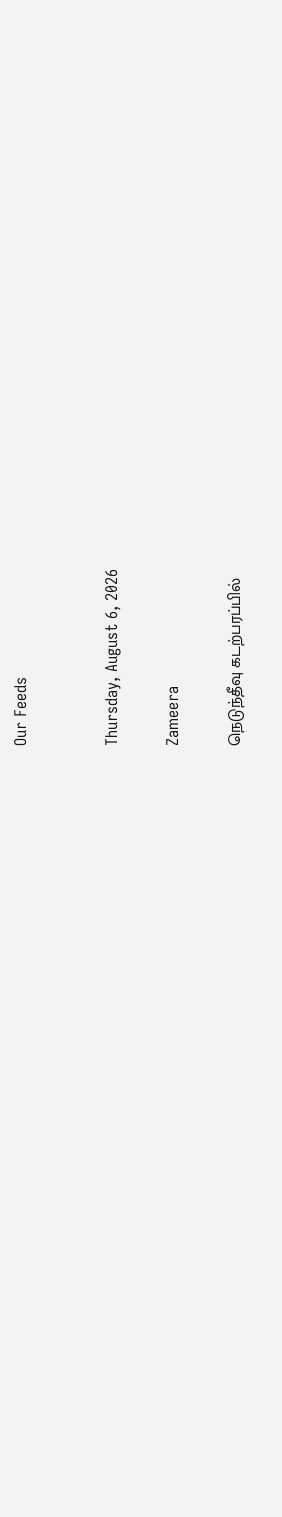Our Feeds


Thursday, August 6, 2026

Zameera

நெடுந்தீவு கடற்பரப்பில்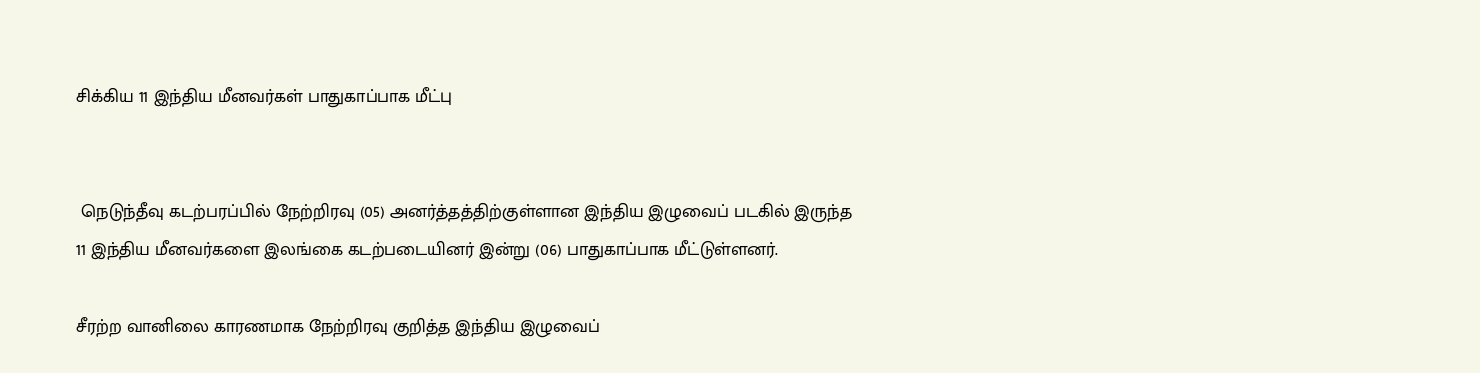சிக்கிய 11 இந்திய மீனவர்கள் பாதுகாப்பாக மீட்பு


 நெடுந்தீவு கடற்பரப்பில் நேற்றிரவு (05) அனர்த்தத்திற்குள்ளான இந்திய இழுவைப் படகில் இருந்த 11 இந்திய மீனவர்களை இலங்கை கடற்படையினர் இன்று (06) பாதுகாப்பாக மீட்டுள்ளனர்.

சீரற்ற வானிலை காரணமாக நேற்றிரவு குறித்த இந்திய இழுவைப்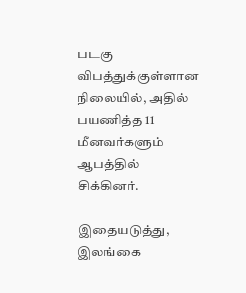படகு விபத்துக்குள்ளான நிலையில், அதில் பயணித்த 11 மீனவர்களும் ஆபத்தில் சிக்கினர்.

இதையடுத்து, இலங்கை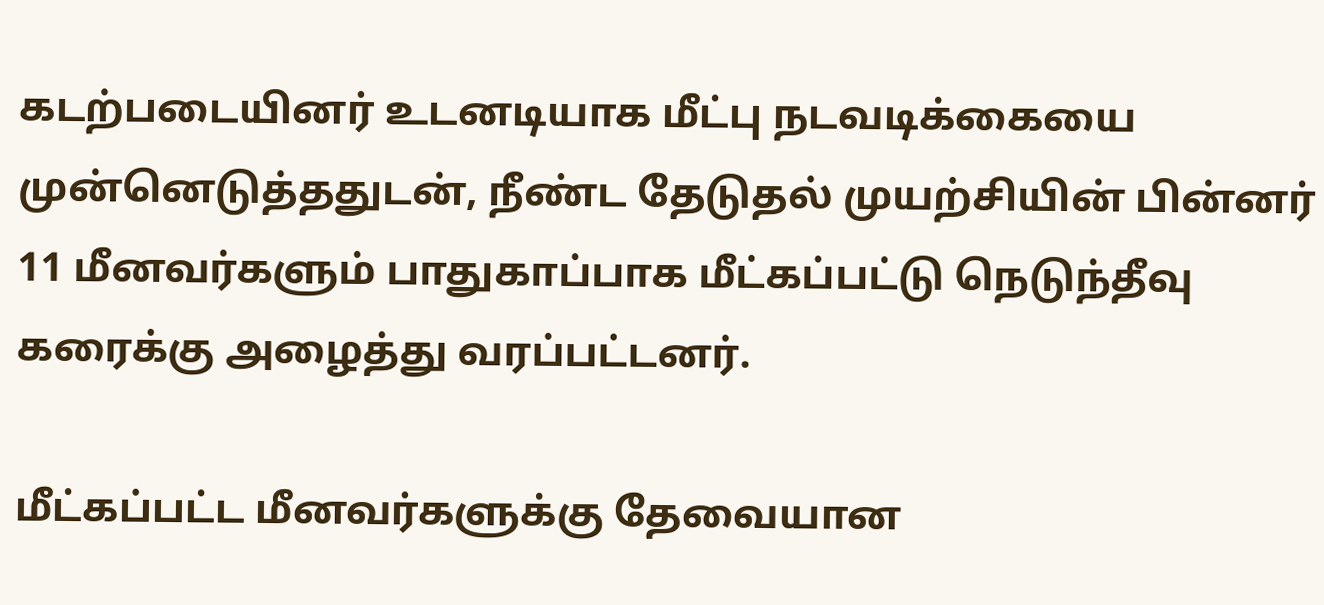கடற்படையினர் உடனடியாக மீட்பு நடவடிக்கையை முன்னெடுத்ததுடன், நீண்ட தேடுதல் முயற்சியின் பின்னர் 11 மீனவர்களும் பாதுகாப்பாக மீட்கப்பட்டு நெடுந்தீவு கரைக்கு அழைத்து வரப்பட்டனர்.

மீட்கப்பட்ட மீனவர்களுக்கு தேவையான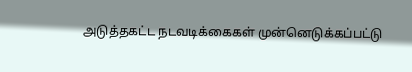அடுத்தகட்ட நடவடிக்கைகள் முன்னெடுக்கப்பட்டு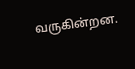வருகின்றன.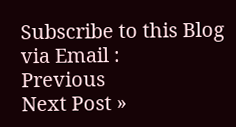Subscribe to this Blog via Email :
Previous
Next Post »